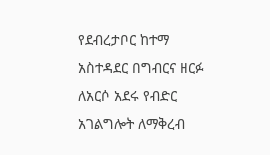የደብረታቦር ከተማ አስተዳደር በግብርና ዘርፉ ለአርሶ አደሩ የብድር አገልግሎት ለማቅረብ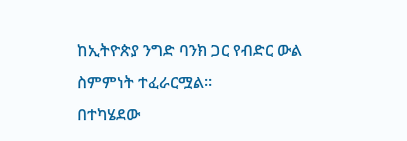ከኢትዮጵያ ንግድ ባንክ ጋር የብድር ውል ስምምነት ተፈራርሟል።
በተካሄደው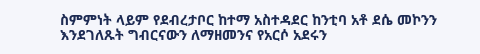ስምምነት ላይም የደብረታቦር ከተማ አስተዳደር ከንቲባ አቶ ደሴ መኮንን እንደገለጹት ግብርናውን ለማዘመንና የአርሶ አደሩን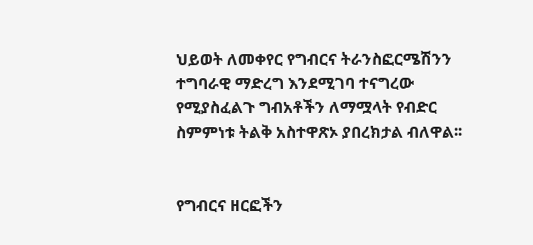ህይወት ለመቀየር የግብርና ትራንስፎርሜሽንን ተግባራዊ ማድረግ እንደሚገባ ተናግረው የሚያስፈልጉ ግብአቶችን ለማሟላት የብድር ስምምነቱ ትልቅ አስተዋጽኦ ያበረክታል ብለዋል፡፡


የግብርና ዘርፎችን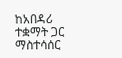ከአበዳሪ ተቋማት ጋር ማስተሳሰር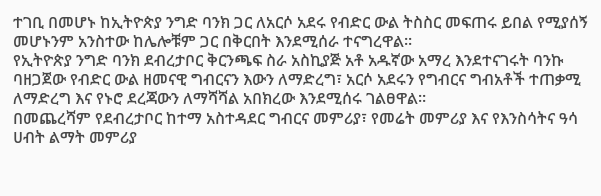ተገቢ በመሆኑ ከኢትዮጵያ ንግድ ባንክ ጋር ለአርሶ አደሩ የብድር ውል ትስስር መፍጠሩ ይበል የሚያሰኝ መሆኑንም አንስተው ከሌሎቹም ጋር በቅርበት እንደሚሰራ ተናግረዋል፡፡
የኢትዮጵያ ንግድ ባንክ ደብረታቦር ቅርንጫፍ ስራ አስኪያጅ አቶ አዱኛው አማረ እንደተናገሩት ባንኩ ባዘጋጀው የብድር ውል ዘመናዊ ግብርናን እውን ለማድረግ፣ አርሶ አደሩን የግብርና ግብአቶች ተጠቃሚ ለማድረግ እና የኑሮ ደረጃውን ለማሻሻል አበክረው እንደሚሰሩ ገልፀዋል።
በመጨረሻም የደብረታቦር ከተማ አስተዳደር ግብርና መምሪያ፣ የመሬት መምሪያ እና የእንስሳትና ዓሳ ሀብት ልማት መምሪያ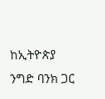ከኢትዮጵያ ንግድ ባንክ ጋር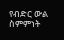የብድር ውል ስምምነት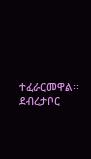ተፈራርመዋል፡፡
ደብረታቦር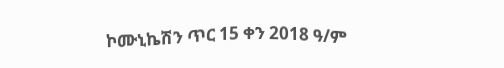ኮሙኒኬሽን ጥር 15 ቀን 2018 ዓ/ም